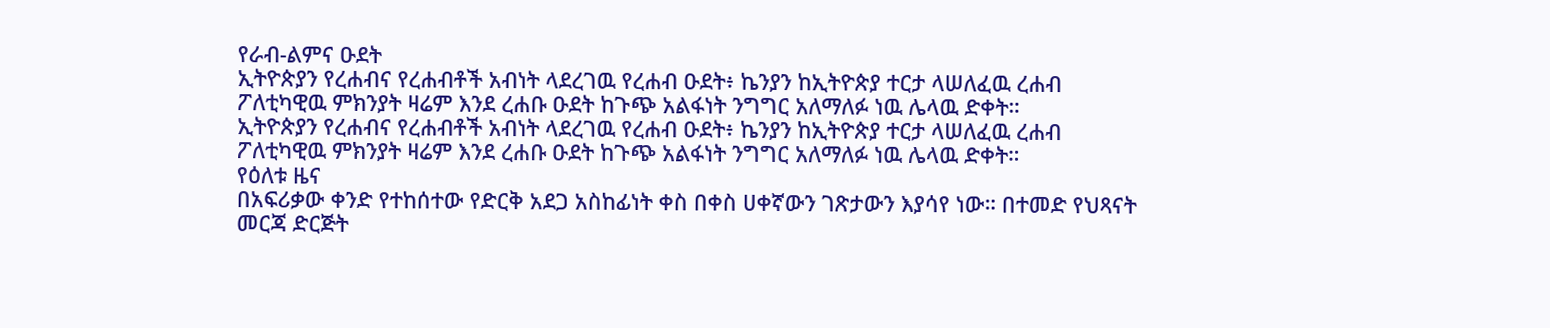የራብ-ልምና ዑደት
ኢትዮጵያን የረሐብና የረሐብቶች አብነት ላደረገዉ የረሐብ ዑደት፥ ኬንያን ከኢትዮጵያ ተርታ ላሠለፈዉ ረሐብ ፖለቲካዊዉ ምክንያት ዛሬም እንደ ረሐቡ ዑደት ከጉጭ አልፋነት ንግግር አለማለፉ ነዉ ሌላዉ ድቀት።
ኢትዮጵያን የረሐብና የረሐብቶች አብነት ላደረገዉ የረሐብ ዑደት፥ ኬንያን ከኢትዮጵያ ተርታ ላሠለፈዉ ረሐብ ፖለቲካዊዉ ምክንያት ዛሬም እንደ ረሐቡ ዑደት ከጉጭ አልፋነት ንግግር አለማለፉ ነዉ ሌላዉ ድቀት።
የዕለቱ ዜና
በአፍሪቃው ቀንድ የተከሰተው የድርቅ አደጋ አስከፊነት ቀስ በቀስ ሀቀኛውን ገጽታውን እያሳየ ነው። በተመድ የህጻናት መርጃ ድርጅት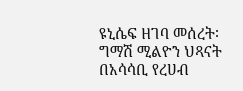ዩኒሴፍ ዘገባ መሰረት፡ ግማሽ ሚልዮን ህጻናት በአሳሳቢ የረሀብ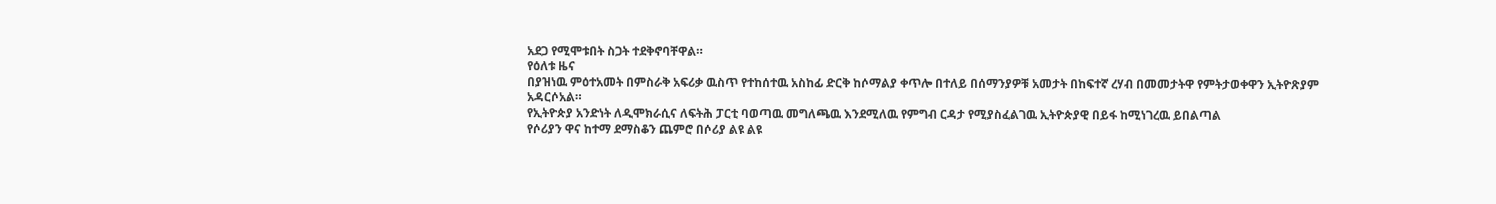አደጋ የሚሞቱበት ስጋት ተደቅኖባቸዋል።
የዕለቱ ዜና
በያዝነዉ ምዕተአመት በምስራቅ አፍሪቃ ዉስጥ የተከሰተዉ አስከፊ ድርቅ ከሶማልያ ቀጥሎ በተለይ በሰማንያዎቹ አመታት በከፍተኛ ረሃብ በመመታትዋ የምትታወቀዋን ኢትዮጽያም አዳርሶአል።
የኢትዮጵያ አንድነት ለዲሞክራሲና ለፍትሕ ፓርቲ ባወጣዉ መግለጫዉ እንደሚለዉ የምግብ ርዳታ የሚያስፈልገዉ ኢትዮጵያዊ በይፋ ከሚነገረዉ ይበልጣል
የሶሪያን ዋና ከተማ ደማስቆን ጨምሮ በሶሪያ ልዩ ልዩ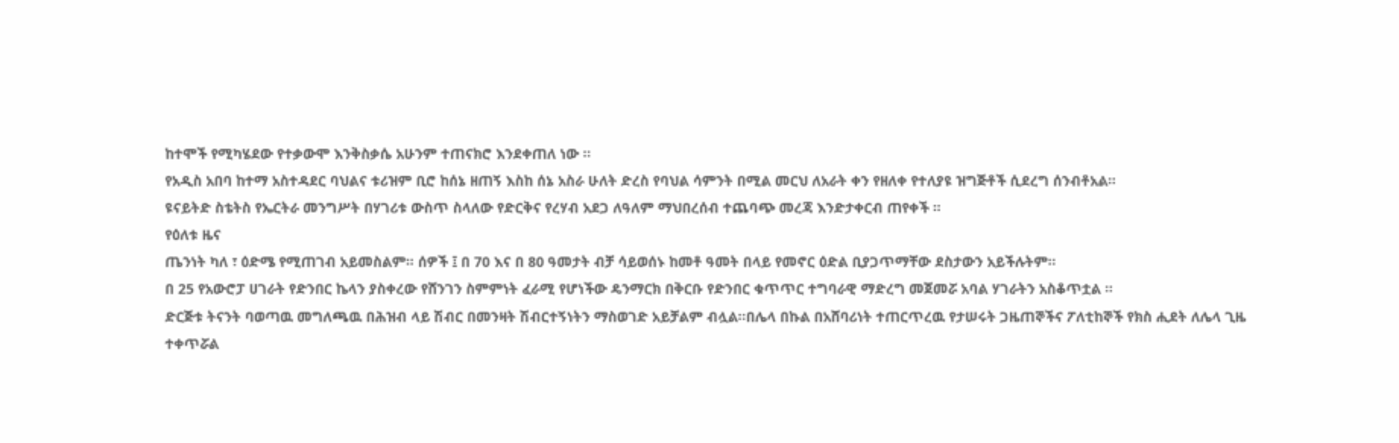ከተሞች የሚካሄደው የተቃውሞ እንቅስቃሴ አሁንም ተጠናክሮ እንደቀጠለ ነው ።
የአዲስ አበባ ከተማ አስተዳደር ባህልና ቱሪዝም ቢሮ ከሰኔ ዘጠኝ እስከ ሰኔ አስራ ሁለት ድረስ የባህል ሳምንት በሚል መርህ ለአራት ቀን የዘለቀ የተለያዩ ዝግጅቶች ሲደረግ ሰንብቶአል።
ዩናይትድ ስቴትስ የኤርትራ መንግሥት በሃገሪቱ ውስጥ ስላለው የድርቅና የረሃብ አደጋ ለዓለም ማህበረሰብ ተጨባጭ መረጃ እንድታቀርብ ጠየቀች ።
የዕለቱ ዜና
ጤንነት ካለ ፣ ዕድሜ የሚጠገብ አይመስልም። ሰዎች ፤ በ 70 እና በ 80 ዓመታት ብቻ ሳይወሰኑ ከመቶ ዓመት በላይ የመኖር ዕድል ቢያጋጥማቸው ደስታውን አይችሉትም።
በ 25 የአውሮፓ ሀገራት የድንበር ኬላን ያስቀረው የሸንገን ስምምነት ፈራሚ የሆነችው ዴንማርክ በቅርቡ የድንበር ቁጥጥር ተግባራዊ ማድረግ መጀመሯ አባል ሃገራትን አስቆጥቷል ።
ድርጅቱ ትናንት ባወጣዉ መግለጫዉ በሕዝብ ላይ ሽብር በመንዛት ሽብርተኝነትን ማስወገድ አይቻልም ብሏል።በሌላ በኩል በአሸባሪነት ተጠርጥረዉ የታሠሩት ጋዜጠኞችና ፖለቲከኞች የክስ ሒደት ለሌላ ጊዜ ተቀጥሯል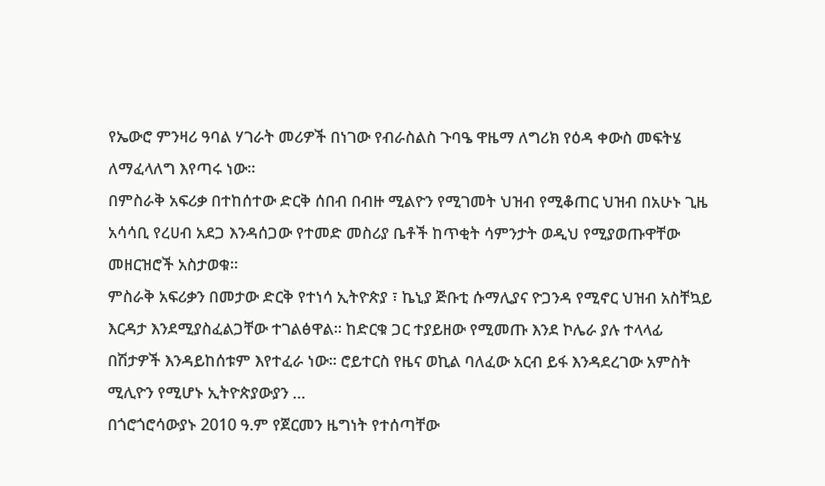የኤውሮ ምንዛሪ ዓባል ሃገራት መሪዎች በነገው የብራስልስ ጉባዔ ዋዜማ ለግሪክ የዕዳ ቀውስ መፍትሄ ለማፈላለግ እየጣሩ ነው።
በምስራቅ አፍሪቃ በተከሰተው ድርቅ ሰበብ በብዙ ሚልዮን የሚገመት ህዝብ የሚቆጠር ህዝብ በአሁኑ ጊዜ አሳሳቢ የረሀብ አደጋ እንዳሰጋው የተመድ መስሪያ ቤቶች ከጥቂት ሳምንታት ወዲህ የሚያወጡዋቸው መዘርዝሮች አስታወቁ።
ምስራቅ አፍሪቃን በመታው ድርቅ የተነሳ ኢትዮጵያ ፣ ኬኒያ ጅቡቲ ሱማሊያና ዮጋንዳ የሚኖር ህዝብ አስቸኳይ እርዳታ እንደሚያስፈልጋቸው ተገልፅዋል። ከድርቁ ጋር ተያይዘው የሚመጡ እንደ ኮሌራ ያሉ ተላላፊ በሽታዎች እንዳይከሰቱም እየተፈራ ነው። ሮይተርስ የዜና ወኪል ባለፈው አርብ ይፋ እንዳደረገው አምስት ሚሊዮን የሚሆኑ ኢትዮጵያውያን …
በጎሮጎሮሳውያኑ 2010 ዓ.ም የጀርመን ዜግነት የተሰጣቸው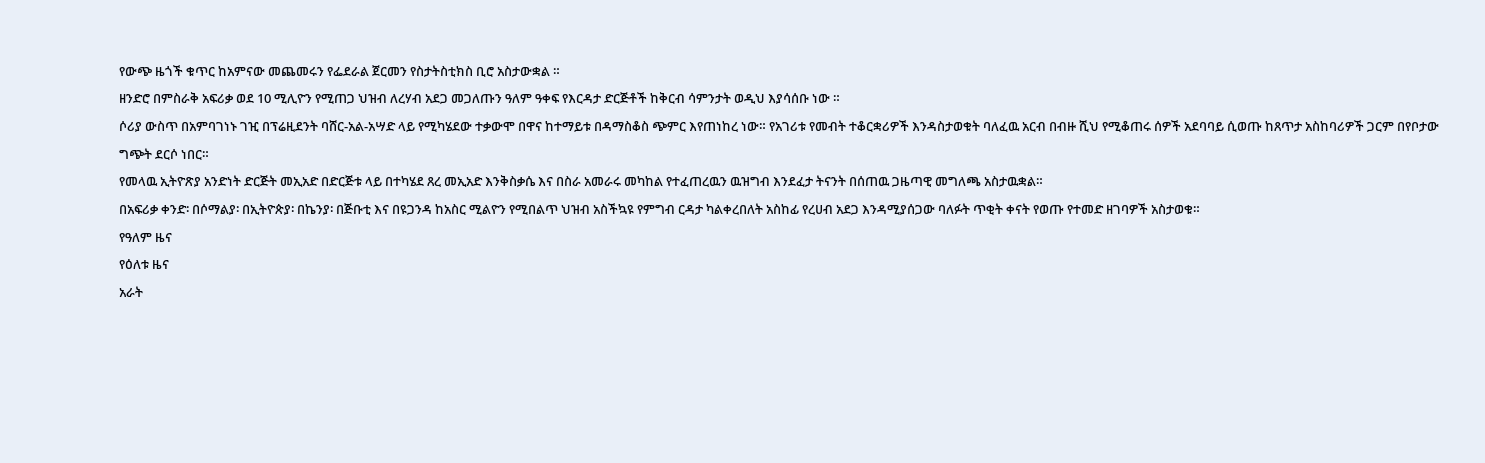የውጭ ዜጎች ቁጥር ከአምናው መጨመሩን የፌደራል ጀርመን የስታትስቲክስ ቢሮ አስታውቋል ።
ዘንድሮ በምስራቅ አፍሪቃ ወደ 10 ሚሊዮን የሚጠጋ ህዝብ ለረሃብ አደጋ መጋለጡን ዓለም ዓቀፍ የእርዳታ ድርጅቶች ከቅርብ ሳምንታት ወዲህ እያሳሰቡ ነው ።
ሶሪያ ውስጥ በአምባገነኑ ገዢ በፕሬዚደንት ባሸር-አል-አሣድ ላይ የሚካሄደው ተቃውሞ በዋና ከተማይቱ በዳማስቆስ ጭምር እየጠነከረ ነው። የአገሪቱ የመብት ተቆርቋሪዎች እንዳስታወቁት ባለፈዉ አርብ በብዙ ሺህ የሚቆጠሩ ሰዎች አደባባይ ሲወጡ ከጸጥታ አስከባሪዎች ጋርም በየቦታው ግጭት ደርሶ ነበር።
የመላዉ ኢትዮጽያ አንድነት ድርጅት መኢአድ በድርጅቱ ላይ በተካሄደ ጸረ መኢአድ እንቅስቃሴ እና በስራ አመራሩ መካከል የተፈጠረዉን ዉዝግብ እንደፈታ ትናንት በሰጠዉ ጋዜጣዊ መግለጫ አስታዉቋል።
በአፍሪቃ ቀንድ፡ በሶማልያ፡ በኢትዮጵያ፡ በኬንያ፡ በጅቡቲ እና በዩጋንዳ ከአስር ሚልዮን የሚበልጥ ህዝብ አስችኳዩ የምግብ ርዳታ ካልቀረበለት አስከፊ የረሀብ አደጋ እንዳሚያሰጋው ባለፉት ጥቂት ቀናት የወጡ የተመድ ዘገባዎች አስታወቁ።
የዓለም ዜና
የዕለቱ ዜና
አራት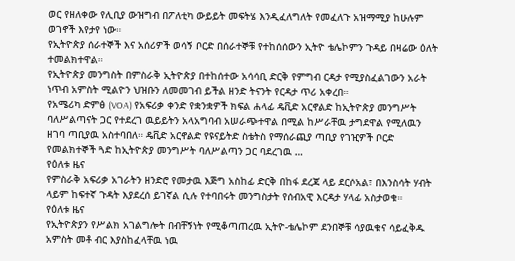ወር የዘለቀው የሊቢያ ውዝግብ በፖለቲካ ውይይት መፍትሄ እንዲፈለግለት የመፈለጉ አዝማሚያ ከሁሉም ወገኖች እየታየ ነው።
የኢትዮጵያ ሰራተኞች እና አሰሪዎች ወሳኝ ቦርድ በሰራተኞቹ የተከሰሰውን ኢትዮ ቴሌኮምን ጉዳይ በዛሬው ዕለት ተመልክተዋል።
የኢትዮጵያ መንግስት በምስራቅ ኢትዮጵያ በተከሰተው አሳሳቢ ድርቅ የምግብ ርዳታ የሚያስፈልገውን አራት ነጥብ አምስት ሚልዮን ህዝቡን ለመመገብ ይችል ዘንድ ትናንት የርዳታ ጥሪ አቀረበ።
የአሜሪካ ድምፅ (VOA) የአፍሪቃ ቀንድ የቋንቋዎች ክፍል ሐላፊ ዴቪድ አርኖልድ ከኢትዮጵያ መንግሥት ባለሥልጣናት ጋር የተደረገ ዉይይትን አላአግባብ አሠራጭተዋል በሚል ከሥራቸዉ ታግደዋል የሚለዉን ዘገባ ጣቢያዉ አስተባበለ። ዴቪድ አርኖልድ የዩናይትድ ስቴትስ የማሰራጪያ ጣቢያ የገዢዎች ቦርድ የመልክተኞች ጓድ ከኢትዮጵያ መንግሥት ባለሥልጣን ጋር ባደረገዉ …
የዕለቱ ዜና
የምስራቅ አፍሪቃ አገራትን ዘንድሮ የመታዉ እጅግ አስከፊ ድርቅ በከፋ ደረጃ ላይ ደርሶአል፣ በእንስሳት ሃብት ላይም ከፍተኛ ጉዳት እያደረሰ ይገኛል ሲሉ የተባበሩት መንግስታት የሰብአዊ እርዳታ ሃላፊ አስታወቁ።
የዕለቱ ዜና
የኢትዮጵያን የሥልክ አገልግሎት በብቸኝነት የሚቆጣጠረዉ ኢትዮ-ቴሌኮም ደንበኞቹ ሳያዉቁና ሳይፈቅዱ አምስት መቶ ብር እያስከፈላቸዉ ነዉ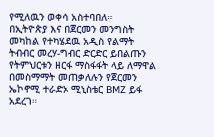የሚለዉን ወቀሳ አስተባበለ።
በኢትዮጵያ እና በጀርመን መንግስት መካከል የተካሄደዉ አዲስ የልማት ትብብር መረሃ-ግብር ድርድር ይበልጡን የትምህርቱን ዘርፋ ማስፋፋት ላይ ለማዋል በመስማማት መጠቃለሉን የጀርመን ኤኮኖሚ ተራድኦ ሚኒስቴር BMZ ይፋ አደረገ።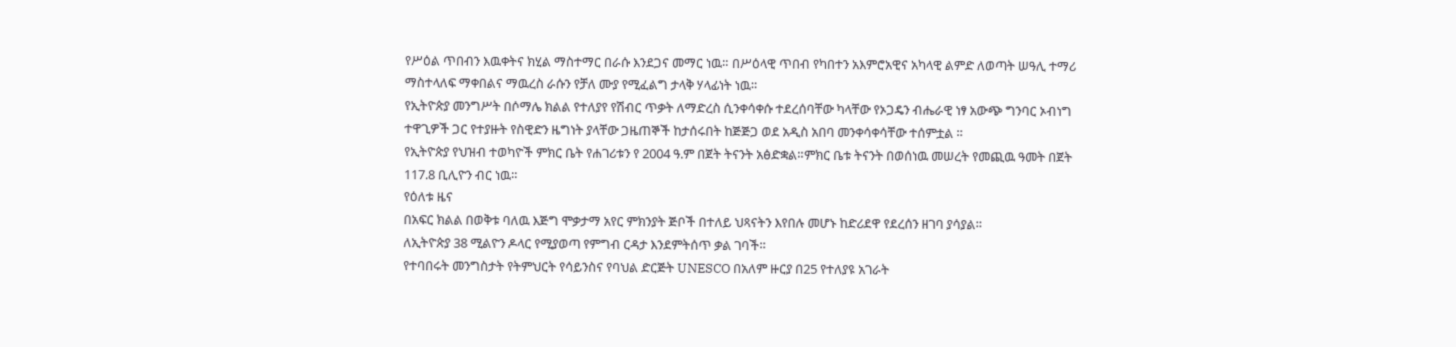የሥዕል ጥበብን እዉቀትና ክሂል ማስተማር በራሱ እንደጋና መማር ነዉ። በሥዕላዊ ጥበብ የካበተን አእምሮአዊና አካላዊ ልምድ ለወጣት ሠዓሊ ተማሪ ማስተላለፍ ማቀበልና ማዉረስ ራሱን የቻለ ሙያ የሚፈልግ ታላቅ ሃላፊነት ነዉ።
የኢትዮጵያ መንግሥት በሶማሌ ክልል የተለያየ የሽብር ጥቃት ለማድረስ ሲንቀሳቀሱ ተደረሰባቸው ካላቸው የኦጋዴን ብሔራዊ ነፃ አውጭ ግንባር ኦብነግ ተዋጊዎች ጋር የተያዙት የስዊድን ዜግነት ያላቸው ጋዜጠኞች ከታሰሩበት ከጅጅጋ ወደ አዲስ አበባ መንቀሳቀሳቸው ተሰምቷል ።
የኢትዮጵያ የህዝብ ተወካዮች ምክር ቤት የሐገሪቱን የ 2004 ዓ.ም በጀት ትናንት አፅድቋል።ምክር ቤቱ ትናንት በወሰነዉ መሠረት የመጪዉ ዓመት በጀት 117.8 ቢሊዮን ብር ነዉ።
የዕለቱ ዜና
በአፍር ክልል በወቅቱ ባለዉ እጅግ ሞቃታማ አየር ምክንያት ጅቦች በተለይ ህጻናትን እየበሉ መሆኑ ከድሪደዋ የደረሰን ዘገባ ያሳያል።
ለኢትዮጵያ 38 ሚልዮን ዶላር የሚያወጣ የምግብ ርዳታ እንደምትሰጥ ቃል ገባች።
የተባበሩት መንግስታት የትምህርት የሳይንስና የባህል ድርጅት UNESCO በአለም ዙርያ በ25 የተለያዩ አገራት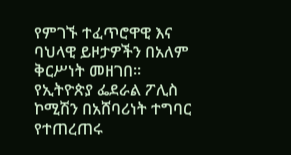የምገኙ ተፈጥሮዋዊ እና ባህላዊ ይዞታዎችን በአለም ቅርሥነት መዘገበ።
የኢትዮጵያ ፌደራል ፖሊስ ኮሚሽን በአሸባሪነት ተግባር የተጠረጠሩ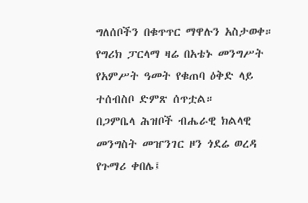ግለሰቦችን በቁጥጥር ማዋሉን አስታወቀ።
የግሪክ ፓርላማ ዛሬ በአቴኑ መንግሥት የአምሥት ዓመት የቁጠባ ዕቅድ ላይ ተሰብስቦ ድምጽ ሰጥቷል።
በጋምቤላ ሕዝቦች ብሔራዊ ክልላዊ መንግስት መዠንገር ዞን ጎደሬ ወረዳ የጉማሪ ቀበሌ፤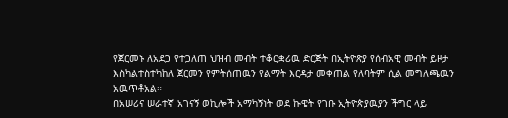የጀርመኑ ለአደጋ የተጋለጠ ህዝብ መብት ተቆርቋሪዉ ድርጅት በኢትዮጽያ የሰብአዊ መብት ይዞታ እስካልተስተካከለ ጀርመን የምትሰጠዉን የልማት እርዳታ መቀጠል የለባትም ሲል መግለጫዉን አዉጥቶአል።
በአሠሪና ሠራተኛ አገናኝ ወኪሎች አማካኝነት ወደ ኩዌት የገቡ ኢትዮጵያዉያን ችግር ላይ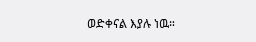ወድቀናል እያሉ ነዉ።